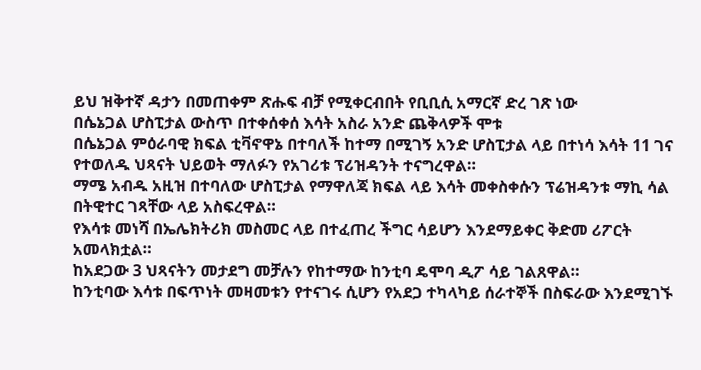ይህ ዝቅተኛ ዳታን በመጠቀም ጽሑፍ ብቻ የሚቀርብበት የቢቢሲ አማርኛ ድረ ገጽ ነው
በሴኔጋል ሆስፒታል ውስጥ በተቀሰቀሰ እሳት አስራ አንድ ጨቅላዎች ሞቱ
በሴኔጋል ምዕራባዊ ክፍል ቲቫኖዋኔ በተባለች ከተማ በሚገኝ አንድ ሆስፒታል ላይ በተነሳ እሳት 11 ገና የተወለዱ ህጻናት ህይወት ማለፉን የአገሪቱ ፕሪዝዳንት ተናግረዋል።
ማሜ አብዱ አዚዝ በተባለው ሆስፒታል የማዋለጃ ክፍል ላይ እሳት መቀስቀሱን ፕሬዝዳንቱ ማኪ ሳል በትዊተር ገጻቸው ላይ አስፍረዋል።
የእሳቱ መነሻ በኤሌክትሪክ መስመር ላይ በተፈጠረ ችግር ሳይሆን እንደማይቀር ቅድመ ሪፖርት አመላክቷል።
ከአደጋው 3 ህጻናትን መታደግ መቻሉን የከተማው ከንቲባ ዴሞባ ዲፖ ሳይ ገልጸዋል።
ከንቲባው እሳቱ በፍጥነት መዛመቱን የተናገሩ ሲሆን የአደጋ ተካላካይ ሰራተኞች በስፍራው እንደሚገኙ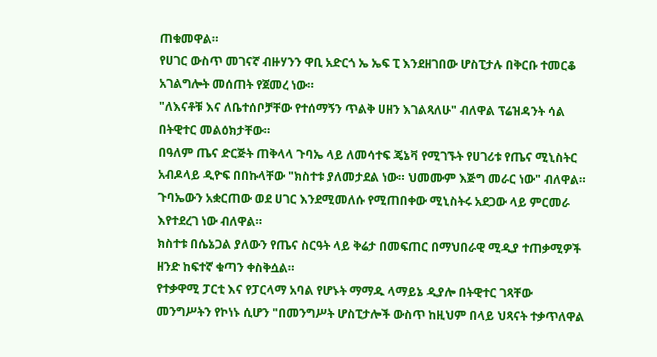ጠቁመዋል።
የሀገር ውስጥ መገናኛ ብዙሃንን ዋቢ አድርጎ ኤ ኤፍ ፒ እንደዘገበው ሆስፒታሉ በቅርቡ ተመርቆ አገልግሎት መሰጠት የጀመረ ነው።
"ለእናቶቹ እና ለቤተሰቦቻቸው የተሰማኝን ጥልቅ ሀዘን እገልጻለሁ" ብለዋል ፕሬዝዳንት ሳል በትዊተር መልዕክታቸው።
በዓለም ጤና ድርጅት ጠቅላላ ጉባኤ ላይ ለመሳተፍ ጄኔቫ የሚገኙት የሀገሪቱ የጤና ሚኒስትር አብዶላይ ዲዮፍ በበኩላቸው "ክስተቱ ያለመታደል ነው። ህመሙም እጅግ መራር ነው" ብለዋል።
ጉባኤውን አቋርጠው ወደ ሀገር እንደሚመለሱ የሚጠበቀው ሚኒስትሩ አደጋው ላይ ምርመራ እየተደረገ ነው ብለዋል።
ክስተቱ በሴኔጋል ያለውን የጤና ስርዓት ላይ ቅሬታ በመፍጠር በማህበራዊ ሚዲያ ተጠቃሚዎች ዘንድ ከፍተኛ ቁጣን ቀስቅሷል።
የተቃዋሚ ፓርቲ እና የፓርላማ አባል የሆኑት ማማዱ ላማይኔ ዲያሎ በትዊተር ገጻቸው መንግሥትን የኮነኑ ሲሆን "በመንግሥት ሆስፒታሎች ውስጥ ከዚህም በላይ ህጻናት ተቃጥለዋል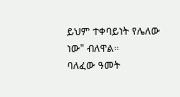ይህም ተቀባይነት የሌለው ነው" ብለዋል።
ባለፈው ዓመት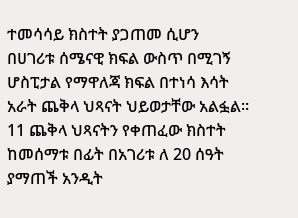ተመሳሳይ ክስተት ያጋጠመ ሲሆን በሀገሪቱ ሰሜናዊ ክፍል ውስጥ በሚገኝ ሆስፒታል የማዋለጃ ክፍል በተነሳ እሳት አራት ጨቅላ ህጻናት ህይወታቸው አልፏል።
11 ጨቅላ ህጻናትን የቀጠፈው ክስተት ከመሰማቱ በፊት በአገሪቱ ለ 20 ሰዓት ያማጠች አንዲት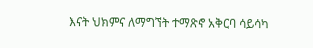እናት ህክምና ለማግኘት ተማጽኖ አቅርባ ሳይሳካ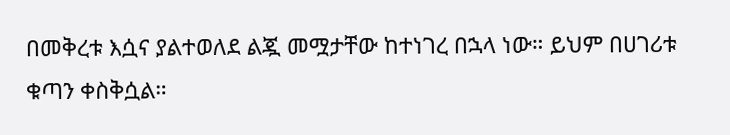በመቅረቱ እሷና ያልተወለደ ልጇ መሟታቸው ከተነገረ በኋላ ነው። ይህም በሀገሪቱ ቁጣን ቀስቅሷል።